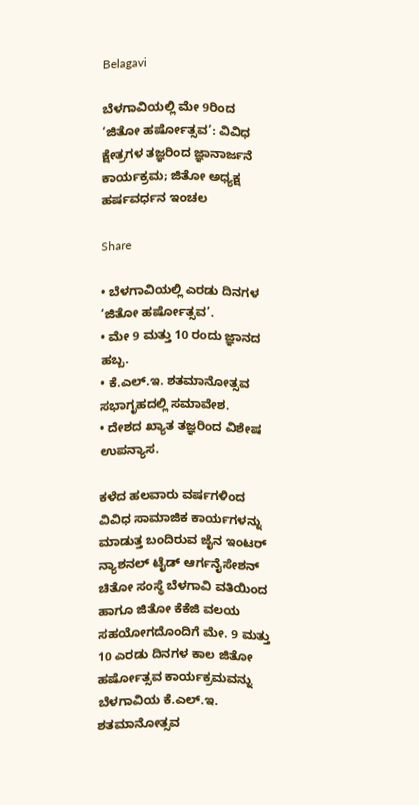Belagavi

ಬೆಳಗಾವಿಯಲ್ಲಿ ಮೇ 9ರಿಂದ ‘ಜಿತೋ ಹರ್ಷೋತ್ಸವ’: ವಿವಿಧ ಕ್ಷೇತ್ರಗಳ ತಜ್ಞರಿಂದ ಜ್ಞಾನಾರ್ಜನೆ ಕಾರ್ಯಕ್ರಮ; ಜಿತೋ ಅಧ್ಯಕ್ಷ ಹರ್ಷವರ್ಧನ ಇಂಚಲ

Share

• ಬೆಳಗಾವಿಯಲ್ಲಿ ಎರಡು ದಿನಗಳ ‘ಜಿತೋ ಹರ್ಷೋತ್ಸವ’.
• ಮೇ 9 ಮತ್ತು 10 ರಂದು ಜ್ಞಾನದ ಹಬ್ಬ.
• ಕೆ.ಎಲ್.ಇ. ಶತಮಾನೋತ್ಸವ ಸಭಾಗೃಹದಲ್ಲಿ ಸಮಾವೇಶ.
• ದೇಶದ ಖ್ಯಾತ ತಜ್ಞರಿಂದ ವಿಶೇಷ ಉಪನ್ಯಾಸ.

ಕಳೆದ ಹಲವಾರು ವರ್ಷಗಳಿಂದ ವಿವಿಧ ಸಾಮಾಜಿಕ ಕಾರ್ಯಗಳನ್ನು ಮಾಡುತ್ತ ಬಂದಿರುವ ಜೈನ ಇಂಟರ್ ನ್ಯಾಶನಲ್ ಟೈಡ್ ಆರ್ಗನೈಸೇಶನ್ ಚಿತೋ ಸಂಸ್ಥೆ ಬೆಳಗಾವಿ ವತಿಯಿಂದ ಹಾಗೂ ಜಿತೋ ಕೆಕೆಜಿ ವಲಯ ಸಹಯೋಗದೊಂದಿಗೆ ಮೇ. 9 ಮತ್ತು 10 ಎರಡು ದಿನಗಳ ಕಾಲ ಜಿತೋ ಹರ್ಷೋತ್ಸವ ಕಾರ್ಯಕ್ರಮವನ್ನು ಬೆಳಗಾವಿಯ ಕೆ.ಎಲ್.ಇ. ಶತಮಾನೋತ್ಸವ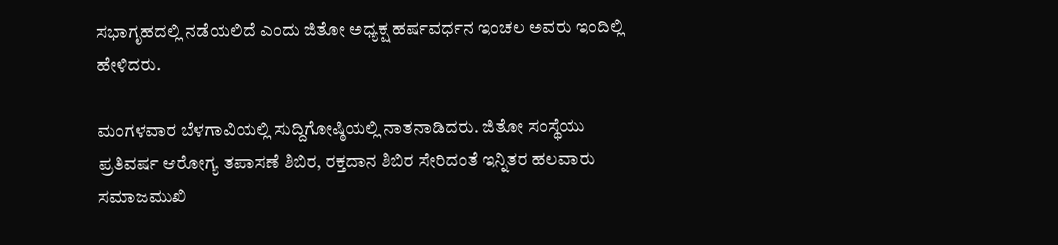ಸಭಾಗೃಹದಲ್ಲಿ ನಡೆಯಲಿದೆ ಎಂದು ಜಿತೋ ಅಧ್ಯಕ್ಷ ಹರ್ಷವರ್ಧನ ಇಂಚಲ ಅವರು ಇಂದಿಲ್ಲಿ ಹೇಳಿದರು.

ಮಂಗಳವಾರ ಬೆಳಗಾವಿಯಲ್ಲಿ ಸುದ್ದಿಗೋಷ್ಠಿಯಲ್ಲಿ ನಾತನಾಡಿದರು. ಜಿತೋ ಸಂಸ್ಥೆಯು ಪ್ರತಿವರ್ಷ ಆರೋಗ್ಯ ತಪಾಸಣೆ ಶಿಬಿರ, ರಕ್ತದಾನ ಶಿಬಿರ ಸೇರಿದಂತೆ ಇನ್ನಿತರ ಹಲವಾರು ಸಮಾಜಮುಖಿ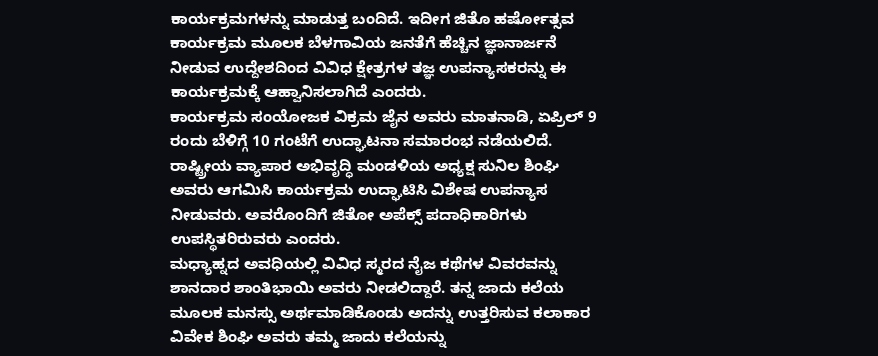ಕಾರ್ಯಕ್ರಮಗಳನ್ನು ಮಾಡುತ್ತ ಬಂದಿದೆ. ಇದೀಗ ಜಿತೊ ಹರ್ಷೋತ್ಸವ ಕಾರ್ಯಕ್ರಮ ಮೂಲಕ ಬೆಳಗಾವಿಯ ಜನತೆಗೆ ಹೆಚ್ಚಿನ ಜ್ಞಾನಾರ್ಜನೆ ನೀಡುವ ಉದ್ದೇಶದಿಂದ ವಿವಿಧ ಕ್ಷೇತ್ರಗಳ ತಜ್ಞ ಉಪನ್ಯಾಸಕರನ್ನು ಈ ಕಾರ್ಯಕ್ರಮಕ್ಕೆ ಆಹ್ವಾನಿಸಲಾಗಿದೆ ಎಂದರು.
ಕಾರ್ಯಕ್ರಮ ಸಂಯೋಜಕ ವಿಕ್ರಮ ಜೈನ ಅವರು ಮಾತನಾಡಿ, ಏಪ್ರಿಲ್ 9 ರಂದು ಬೆಳಿಗ್ಗೆ 10 ಗಂಟೆಗೆ ಉದ್ಘಾಟನಾ ಸಮಾರಂಭ ನಡೆಯಲಿದೆ. ರಾಷ್ಟ್ರೀಯ ವ್ಯಾಪಾರ ಅಭಿವೃದ್ಧಿ ಮಂಡಳಿಯ ಅಧ್ಯಕ್ಷ ಸುನಿಲ ಶಿಂಘಿ ಅವರು ಆಗಮಿಸಿ ಕಾರ್ಯಕ್ರಮ ಉದ್ಘಾಟಿಸಿ ವಿಶೇಷ ಉಪನ್ಯಾಸ ನೀಡುವರು. ಅವರೊಂದಿಗೆ ಜಿತೋ ಅಪೆಕ್ಸ್ ಪದಾಧಿಕಾರಿಗಳು ಉಪಸ್ಥಿತರಿರುವರು ಎಂದರು.
ಮಧ್ಯಾಹ್ನದ ಅವಧಿಯಲ್ಲಿ ವಿವಿಧ ಸ್ಮರದ ನೈಜ ಕಥೆಗಳ ವಿವರವನ್ನು ಶಾನದಾರ ಶಾಂತಿಭಾಯಿ ಅವರು ನೀಡಲಿದ್ದಾರೆ. ತನ್ನ ಜಾದು ಕಲೆಯ ಮೂಲಕ ಮನಸ್ಸು ಅರ್ಥಮಾಡಿಕೊಂಡು ಅದನ್ನು ಉತ್ತರಿಸುವ ಕಲಾಕಾರ ವಿವೇಕ ಶಿಂಘಿ ಅವರು ತಮ್ಮ ಜಾದು ಕಲೆಯನ್ನು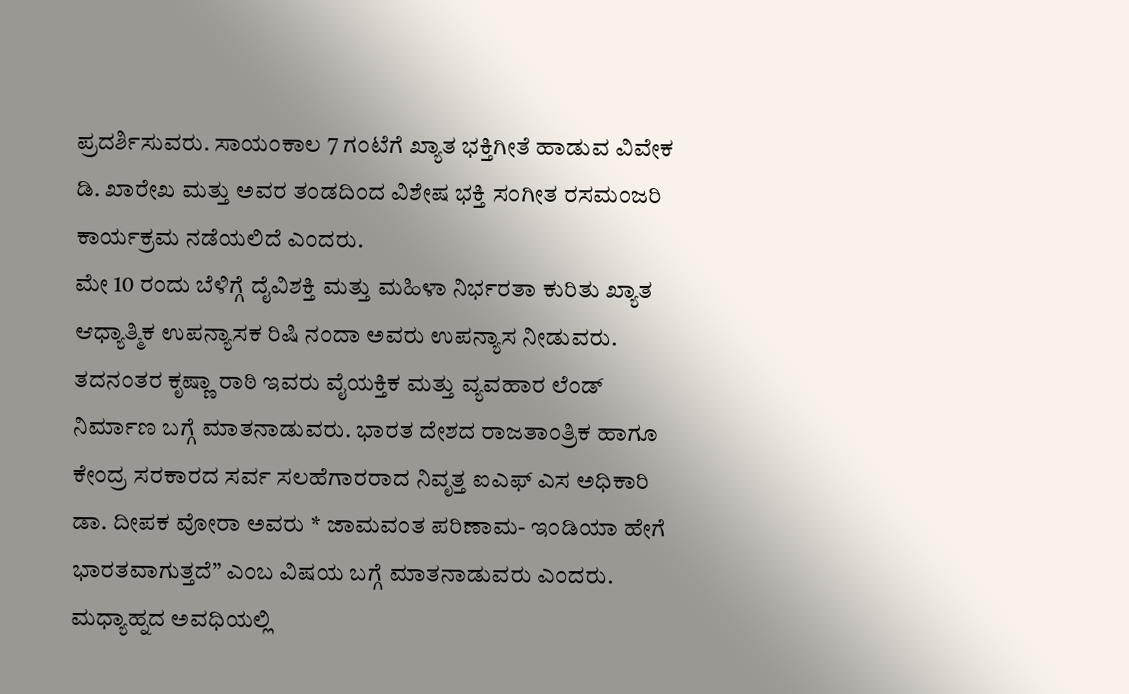ಪ್ರದರ್ಶಿಸುವರು. ಸಾಯಂಕಾಲ 7 ಗಂಟೆಗೆ ಖ್ಯಾತ ಭಕ್ತಿಗೀತೆ ಹಾಡುವ ವಿವೇಕ ಡಿ. ಖಾರೇಖ ಮತ್ತು ಅವರ ತಂಡದಿಂದ ವಿಶೇಷ ಭಕ್ತಿ ಸಂಗೀತ ರಸಮಂಜರಿ ಕಾರ್ಯಕ್ರಮ ನಡೆಯಲಿದೆ ಎಂದರು.
ಮೇ 10 ರಂದು ಬೆಳಿಗ್ಗೆ ದೈವಿಶಕ್ತಿ ಮತ್ತು ಮಹಿಳಾ ನಿರ್ಭರತಾ ಕುರಿತು ಖ್ಯಾತ ಆಧ್ಯಾತ್ಮಿಕ ಉಪನ್ಯಾಸಕ ರಿಷಿ ನಂದಾ ಅವರು ಉಪನ್ಯಾಸ ನೀಡುವರು. ತದನಂತರ ಕೃಷ್ಣಾ ರಾಠಿ ಇವರು ವೈಯಕ್ತಿಕ ಮತ್ತು ವ್ಯವಹಾರ ಲೆಂಡ್ ನಿರ್ಮಾಣ ಬಗ್ಗೆ ಮಾತನಾಡುವರು. ಭಾರತ ದೇಶದ ರಾಜತಾಂತ್ರಿಕ ಹಾಗೂ ಕೇಂದ್ರ ಸರಕಾರದ ಸರ್ವ ಸಲಹೆಗಾರರಾದ ನಿವೃತ್ತ ಐಎಫ್ ಎಸ ಅಧಿಕಾರಿ ಡಾ. ದೀಪಕ ವೋರಾ ಅವರು * ಜಾಮವಂತ ಪರಿಣಾಮ- ಇಂಡಿಯಾ ಹೇಗೆ ಭಾರತವಾಗುತ್ತದೆ” ಎಂಬ ವಿಷಯ ಬಗ್ಗೆ ಮಾತನಾಡುವರು ಎಂದರು.
ಮಧ್ಯಾಹ್ನದ ಅವಧಿಯಲ್ಲಿ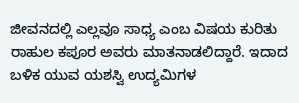ಜೀವನದಲ್ಲಿ ಎಲ್ಲವೂ ಸಾಧ್ಯ ಎಂಬ ವಿಷಯ ಕುರಿತು ರಾಹುಲ ಕಪೂರ ಅವರು ಮಾತನಾಡಲಿದ್ದಾರೆ. ಇದಾದ ಬಳಿಕ ಯುವ ಯಶಸ್ವಿ ಉದ್ಯಮಿಗಳ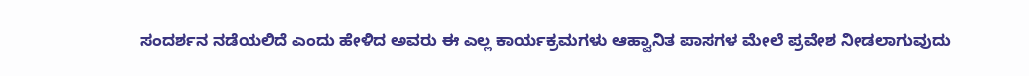ಸಂದರ್ಶನ ನಡೆಯಲಿದೆ ಎಂದು ಹೇಳಿದ ಅವರು ಈ ಎಲ್ಲ ಕಾರ್ಯಕ್ರಮಗಳು ಆಹ್ವಾನಿತ ಪಾಸಗಳ ಮೇಲೆ ಪ್ರವೇಶ ನೀಡಲಾಗುವುದು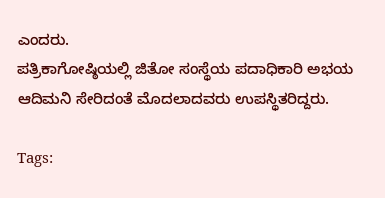ಎಂದರು.
ಪತ್ರಿಕಾಗೋಷ್ಠಿಯಲ್ಲಿ ಜಿತೋ ಸಂಸ್ಥೆಯ ಪದಾಧಿಕಾರಿ ಅಭಯ ಆದಿಮನಿ ಸೇರಿದಂತೆ ಮೊದಲಾದವರು ಉಪಸ್ಥಿತರಿದ್ದರು.

Tags: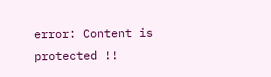error: Content is protected !!